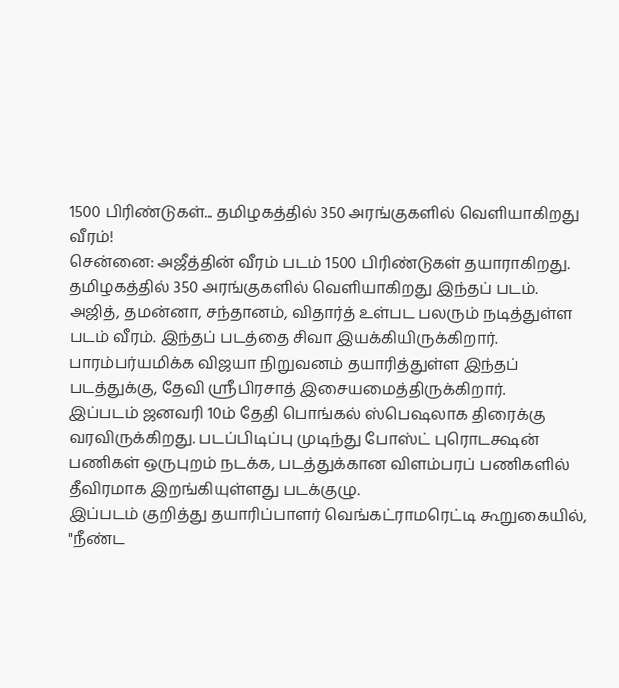1500 பிரிண்டுகள்... தமிழகத்தில் 350 அரங்குகளில் வெளியாகிறது வீரம்!
சென்னை: அஜீத்தின் வீரம் படம் 1500 பிரிண்டுகள் தயாராகிறது. தமிழகத்தில் 350 அரங்குகளில் வெளியாகிறது இந்தப் படம்.
அஜித், தமன்னா, சந்தானம், விதார்த் உள்பட பலரும் நடித்துள்ள படம் வீரம். இந்தப் படத்தை சிவா இயக்கியிருக்கிறார்.
பாரம்பர்யமிக்க விஜயா நிறுவனம் தயாரித்துள்ள இந்தப் படத்துக்கு, தேவி ஸ்ரீபிரசாத் இசையமைத்திருக்கிறார்.
இப்படம் ஜனவரி 10ம் தேதி பொங்கல் ஸ்பெஷலாக திரைக்கு வரவிருக்கிறது. படப்பிடிப்பு முடிந்து போஸ்ட் புரொடக்ஷன் பணிகள் ஒருபுறம் நடக்க, படத்துக்கான விளம்பரப் பணிகளில் தீவிரமாக இறங்கியுள்ளது படக்குழு.
இப்படம் குறித்து தயாரிப்பாளர் வெங்கட்ராமரெட்டி கூறுகையில், "நீண்ட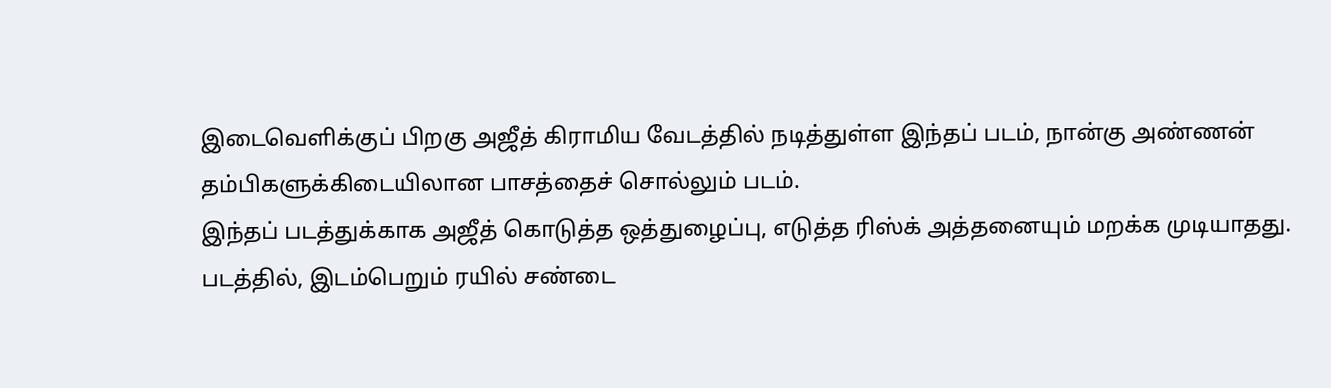இடைவெளிக்குப் பிறகு அஜீத் கிராமிய வேடத்தில் நடித்துள்ள இந்தப் படம், நான்கு அண்ணன் தம்பிகளுக்கிடையிலான பாசத்தைச் சொல்லும் படம்.
இந்தப் படத்துக்காக அஜீத் கொடுத்த ஒத்துழைப்பு, எடுத்த ரிஸ்க் அத்தனையும் மறக்க முடியாதது.
படத்தில், இடம்பெறும் ரயில் சண்டை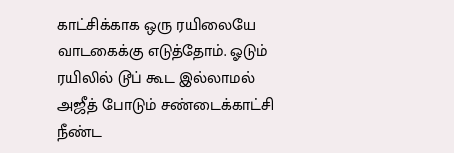காட்சிக்காக ஒரு ரயிலையே வாடகைக்கு எடுத்தோம். ஓடும் ரயிலில் டூப் கூட இல்லாமல் அஜீத் போடும் சண்டைக்காட்சி நீண்ட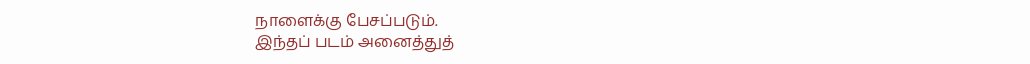நாளைக்கு பேசப்படும்.
இந்தப் படம் அனைத்துத்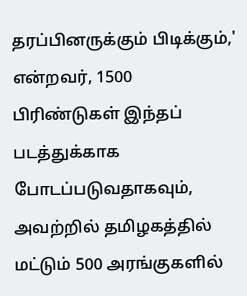தரப்பினருக்கும் பிடிக்கும்,' என்றவர், 1500 பிரிண்டுகள் இந்தப் படத்துக்காக போடப்படுவதாகவும், அவற்றில் தமிழகத்தில் மட்டும் 500 அரங்குகளில்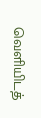வெளியிடத்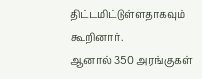திட்டமிட்டுள்ளதாகவும் கூறினார்.
ஆனால் 350 அரங்குகள்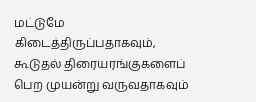மட்டுமே கிடைத்திருப்பதாகவும், கூடுதல் திரையரங்குகளைப் பெற முயன்று வருவதாகவும்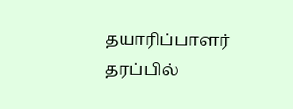தயாரிப்பாளர் தரப்பில்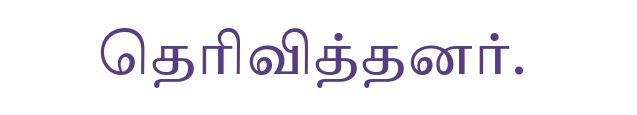தெரிவித்தனர்.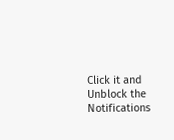Click it and Unblock the Notifications